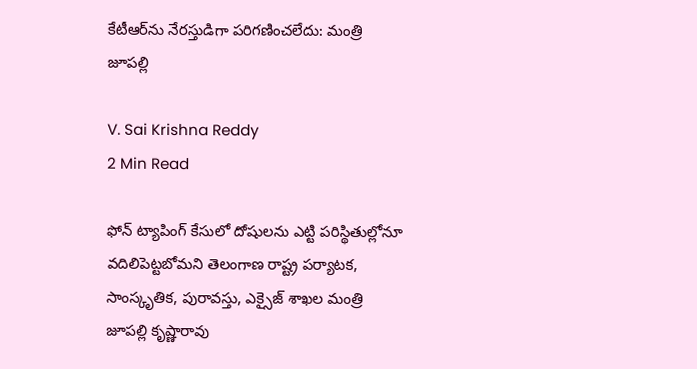కేటీఆర్‌ను నేరస్తుడిగా పరిగణించలేదు: మంత్రి జూపల్లి

V. Sai Krishna Reddy
2 Min Read

ఫోన్ ట్యాపింగ్ కేసులో దోషులను ఎట్టి పరిస్థితుల్లోనూ వదిలిపెట్టబోమని తెలంగాణ రాష్ట్ర పర్యాటక, సాంస్కృతిక, పురావస్తు, ఎక్సైజ్ శాఖల మంత్రి జూపల్లి కృష్ణారావు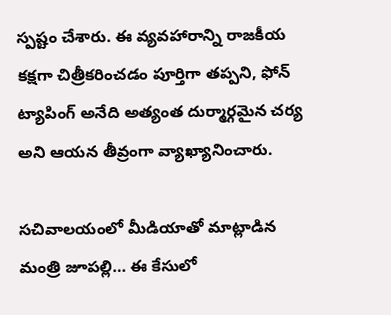స్పష్టం చేశారు. ఈ వ్యవహారాన్ని రాజకీయ కక్షగా చిత్రీకరించడం పూర్తిగా తప్పని, ఫోన్ ట్యాపింగ్ అనేది అత్యంత దుర్మార్గమైన చర్య అని ఆయన తీవ్రంగా వ్యాఖ్యానించారు.

సచివాలయంలో మీడియాతో మాట్లాడిన మంత్రి జూపల్లి… ఈ కేసులో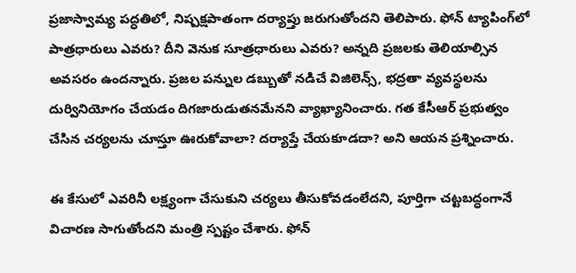ప్రజాస్వామ్య పద్ధతిలో, నిష్పక్షపాతంగా దర్యాప్తు జరుగుతోందని తెలిపారు. ఫోన్ ట్యాపింగ్‌లో పాత్రధారులు ఎవరు? దీని వెనుక సూత్రధారులు ఎవరు? అన్నది ప్రజలకు తెలియాల్సిన అవసరం ఉందన్నారు. ప్రజల పన్నుల డబ్బుతో నడిచే విజిలెన్స్, భద్రతా వ్యవస్థలను దుర్వినియోగం చేయడం దిగజారుడుతనమేనని వ్యాఖ్యానించారు. గత కేసీఆర్ ప్రభుత్వం చేసిన చర్యలను చూస్తూ ఊరుకోవాలా? దర్యాప్తే చేయకూడదా? అని ఆయన ప్రశ్నించారు.

ఈ కేసులో ఎవరినీ లక్ష్యంగా చేసుకుని చర్యలు తీసుకోవడంలేదని, పూర్తిగా చట్టబద్ధంగానే విచారణ సాగుతోందని మంత్రి స్పష్టం చేశారు. ఫోన్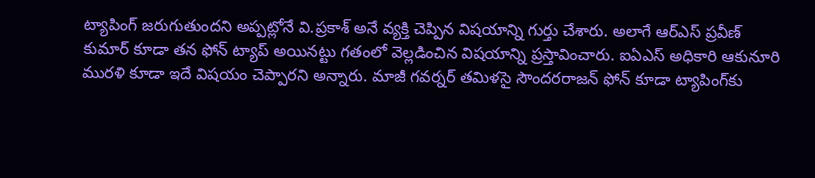ట్యాపింగ్ జరుగుతుందని అప్పట్లోనే వి.ప్రకాశ్ అనే వ్యక్తి చెప్పిన విషయాన్ని గుర్తు చేశారు. అలాగే ఆర్‌ఎస్‌ ప్రవీణ్ కుమార్ కూడా తన ఫోన్ ట్యాప్ అయినట్టు గతంలో వెల్లడించిన విషయాన్ని ప్రస్తావించారు. ఐఏఎస్ అధికారి ఆకునూరి మురళి కూడా ఇదే విషయం చెప్పారని అన్నారు. మాజీ గవర్నర్ తమిళసై సౌందరరాజన్ ఫోన్ కూడా ట్యాపింగ్‌కు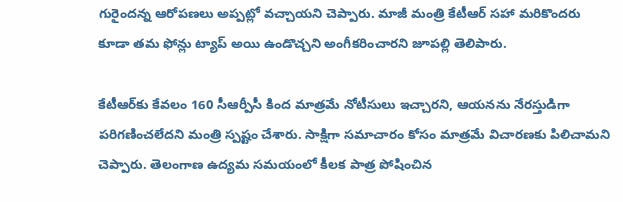గురైందన్న ఆరోపణలు అప్పట్లో వచ్చాయని చెప్పారు. మాజీ మంత్రి కేటీఆర్ సహా మరికొందరు కూడా తమ ఫోన్లు ట్యాప్ అయి ఉండొచ్చని అంగీకరించారని జూపల్లి తెలిపారు.

కేటీఆర్‌కు కేవలం 160 సీఆర్పీసీ కింద మాత్రమే నోటీసులు ఇచ్చారని, ఆయనను నేరస్తుడిగా పరిగణించలేదని మంత్రి స్పష్టం చేశారు. సాక్షిగా సమాచారం కోసం మాత్రమే విచారణకు పిలిచామని చెప్పారు. తెలంగాణ ఉద్యమ సమయంలో కీలక పాత్ర పోషించిన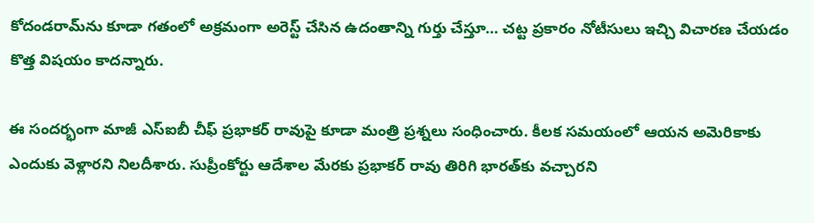కోదండరామ్‌ను కూడా గతంలో అక్రమంగా అరెస్ట్ చేసిన ఉదంతాన్ని గుర్తు చేస్తూ… చట్ట ప్రకారం నోటీసులు ఇచ్చి విచారణ చేయడం కొత్త విషయం కాదన్నారు.

ఈ సందర్భంగా మాజీ ఎస్‌ఐబీ చీఫ్ ప్రభాకర్ రావుపై కూడా మంత్రి ప్రశ్నలు సంధించారు. కీలక సమయంలో ఆయన అమెరికాకు ఎందుకు వెళ్లారని నిలదీశారు. సుప్రీంకోర్టు ఆదేశాల మేరకు ప్రభాకర్ రావు తిరిగి భారత్‌కు వచ్చారని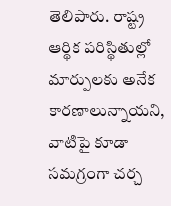తెలిపారు. రాష్ట్ర ఆర్థిక పరిస్థితుల్లో మార్పులకు అనేక కారణాలున్నాయని, వాటిపై కూడా సమగ్రంగా చర్చ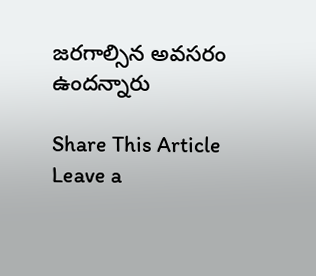జరగాల్సిన అవసరం ఉందన్నారు

Share This Article
Leave a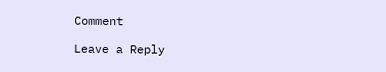Comment

Leave a Reply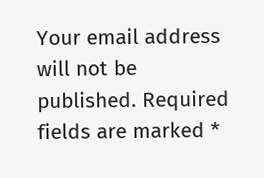Your email address will not be published. Required fields are marked *